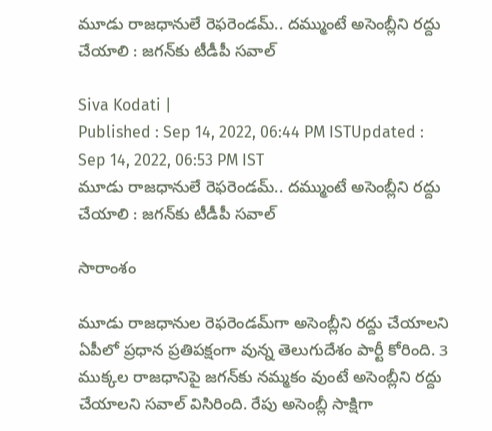మూడు రాజధానులే రెఫరెండమ్.. దమ్ముంటే అసెంబ్లీని రద్దు చేయాలి : జగన్‌కు టీడీపీ సవాల్

Siva Kodati |
Published : Sep 14, 2022, 06:44 PM ISTUpdated : Sep 14, 2022, 06:53 PM IST
మూడు రాజధానులే రెఫరెండమ్.. దమ్ముంటే అసెంబ్లీని రద్దు చేయాలి : జగన్‌కు టీడీపీ సవాల్

సారాంశం

మూడు రాజధానుల రెఫరెండమ్‌గా అసెంబ్లీని రద్దు చేయాలని ఏపీలో ప్రధాన ప్రతిపక్షంగా వున్న తెలుగుదేశం పార్టీ కోరింది. 3 ముక్కల రాజధానిపై జగన్‌కు నమ్మకం వుంటే అసెంబ్లీని రద్దు చేయాలని సవాల్ విసిరింది. రేపు అసెంబ్లీ సాక్షిగా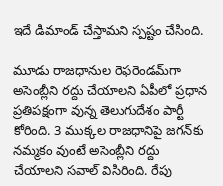ఇదే డిమాండ్ చేస్తామని స్పష్టం చేసింది.

మూడు రాజధానుల రెఫరెండమ్‌గా అసెంబ్లీని రద్దు చేయాలని ఏపీలో ప్రధాన ప్రతిపక్షంగా వున్న తెలుగుదేశం పార్టీ కోరింది. 3 ముక్కల రాజధానిపై జగన్‌కు నమ్మకం వుంటే అసెంబ్లీని రద్దు చేయాలని సవాల్ విసిరింది. రేపు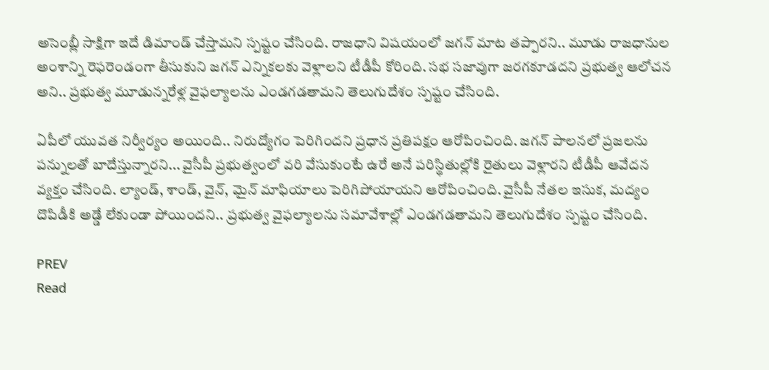అసెంబ్లీ సాక్షిగా ఇదే డిమాండ్ చేస్తామని స్పష్టం చేసింది. రాజధాని విషయంలో జగన్ మాట తప్పారని.. మూడు రాజధానుల అంశాన్ని రెఫరెండంగా తీసుకుని జగన్ ఎన్నికలకు వెళ్లాలని టీడీపీ కోరింది. సభ సజావుగా జరగకూడదని ప్రభుత్వ ఆలోచన అని.. ప్రభుత్వ మూడున్నరేళ్ల వైఫల్యాలను ఎండగడతామని తెలుగుదేశం స్పష్టం చేసింది.

ఏపీలో యువత నిర్వీర్యం అయింది.. నిరుద్యోగం పెరిగిందని ప్రధాన ప్రతిపక్షం ఆరోపించింది. జగన్ పాలనలో ప్రజలను పన్నులతో బాదేస్తున్నారని... వైసీపీ ప్రభుత్వంలో వరి వేసుకుంటే ఉరే అనే పరిస్థితుల్లోకి రైతులు వెళ్లారని టీడీపీ ఆవేదన వ్యక్తం చేసింది. ల్యాండ్, శాండ్, వైన్, మైన్ మాఫియాలు పెరిగిపోయాయని ఆరోపించింది. వైసీపీ నేతల ఇసుక, మద్యం దొపిడీకి అడ్డే లేకుండా పోయిందని.. ప్రభుత్వ వైఫల్యాలను సమావేశాల్లో ఎండగడతామని తెలుగుదేశం స్పష్టం చేసింది.

PREV
Read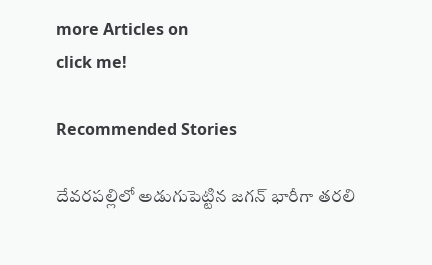more Articles on
click me!

Recommended Stories

దేవరపల్లిలో అడుగుపెట్టిన జగన్ భారీగా తరలి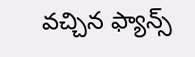వచ్చిన ఫ్యాన్స్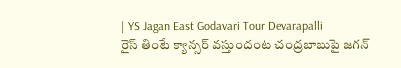| YS Jagan East Godavari Tour Devarapalli
రైస్ తింటే క్యాన్సర్ వస్తుందంట చంద్రబాబుపై జగన్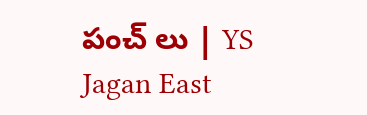పంచ్ లు | YS Jagan East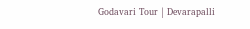Godavari Tour | Devarapalli